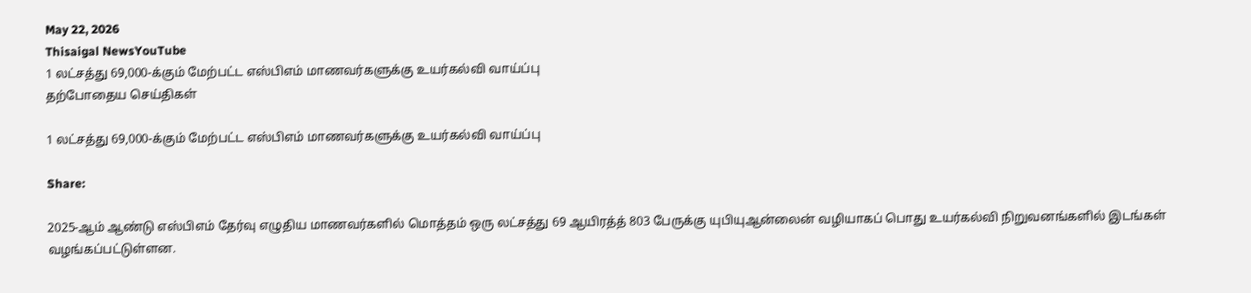May 22, 2026
Thisaigal NewsYouTube
1 லட்சத்து 69,000-க்கும் மேற்பட்ட எஸ்பிஎம் மாணவர்களுக்கு உயர்கல்வி வாய்ப்பு
தற்போதைய செய்திகள்

1 லட்சத்து 69,000-க்கும் மேற்பட்ட எஸ்பிஎம் மாணவர்களுக்கு உயர்கல்வி வாய்ப்பு

Share:

2025-ஆம் ஆண்டு எஸ்பிஎம் தேர்வு எழுதிய மாணவர்களில் மொத்தம் ஒரு லட்சத்து 69 ஆயிரத்த் 803 பேருக்கு யுபியுஆன்லைன் வழியாகப் பொது உயர்கல்வி நிறுவனங்களில் இடங்கள் வழங்கப்பட்டுள்ளன.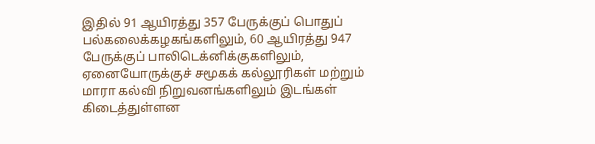இதில் 91 ஆயிரத்து 357 பேருக்குப் பொதுப் பல்கலைக்கழகங்களிலும், 60 ஆயிரத்து 947 பேருக்குப் பாலிடெக்னிக்குகளிலும், ஏனையோருக்குச் சமூகக் கல்லூரிகள் மற்றும் மாரா கல்வி நிறுவனங்களிலும் இடங்கள் கிடைத்துள்ளன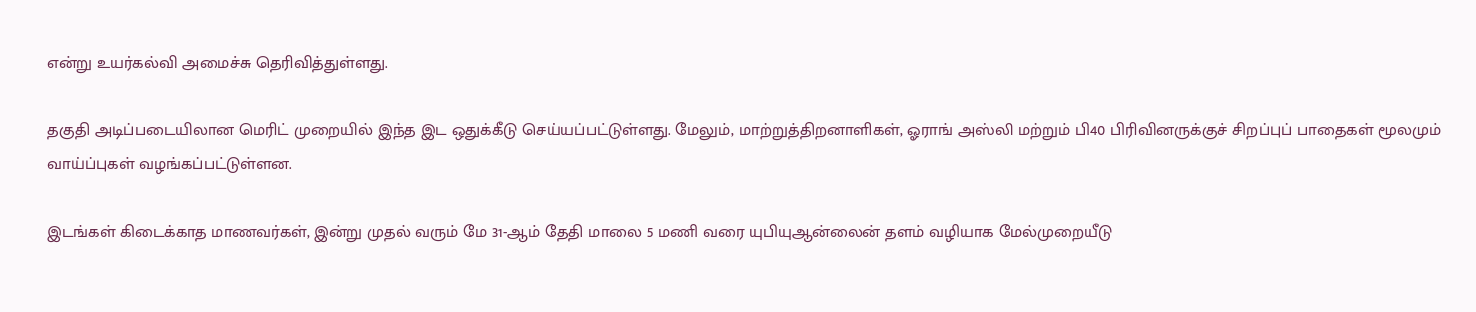என்று உயர்கல்வி அமைச்சு தெரிவித்துள்ளது.

தகுதி அடிப்படையிலான மெரிட் முறையில் இந்த இட ஒதுக்கீடு செய்யப்பட்டுள்ளது. மேலும், மாற்றுத்திறனாளிகள், ஓராங் அஸ்லி மற்றும் பி40 பிரிவினருக்குச் சிறப்புப் பாதைகள் மூலமும் வாய்ப்புகள் வழங்கப்பட்டுள்ளன.

இடங்கள் கிடைக்காத மாணவர்கள், இன்று முதல் வரும் மே 31-ஆம் தேதி மாலை 5 மணி வரை யுபியுஆன்லைன் தளம் வழியாக மேல்முறையீடு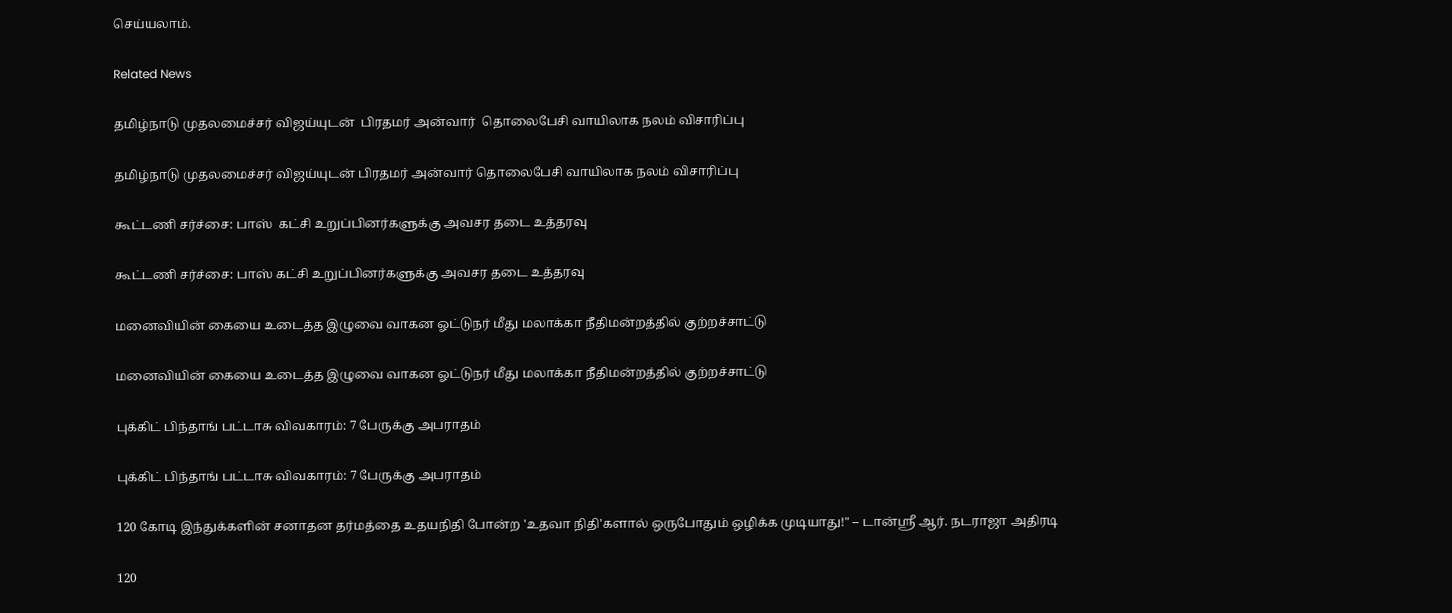செய்யலாம்.

Related News

தமிழ்நாடு முதலமைச்சர் விஜய்யுடன்  பிரதமர் அன்வார்  தொலைபேசி வாயிலாக நலம் விசாரிப்பு

தமிழ்நாடு முதலமைச்சர் விஜய்யுடன் பிரதமர் அன்வார் தொலைபேசி வாயிலாக நலம் விசாரிப்பு

கூட்டணி சர்ச்சை: பாஸ்  கட்சி உறுப்பினர்களுக்கு அவசர தடை உத்தரவு

கூட்டணி சர்ச்சை: பாஸ் கட்சி உறுப்பினர்களுக்கு அவசர தடை உத்தரவு

மனைவியின் கையை உடைத்த இழுவை வாகன ஓட்டுநர் மீது மலாக்கா நீதிமன்றத்தில் குற்றச்சாட்டு

மனைவியின் கையை உடைத்த இழுவை வாகன ஓட்டுநர் மீது மலாக்கா நீதிமன்றத்தில் குற்றச்சாட்டு

புக்கிட் பிந்தாங் பட்டாசு விவகாரம்: 7 பேருக்கு அபராதம்

புக்கிட் பிந்தாங் பட்டாசு விவகாரம்: 7 பேருக்கு அபராதம்

120 கோடி இந்துக்களின் சனாதன தர்மத்தை உதயநிதி போன்ற 'உதவா நிதி'களால் ஒருபோதும் ஒழிக்க முடியாது!" – டான்ஸ்ரீ ஆர். நடராஜா அதிரடி

120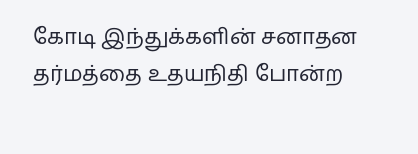கோடி இந்துக்களின் சனாதன தர்மத்தை உதயநிதி போன்ற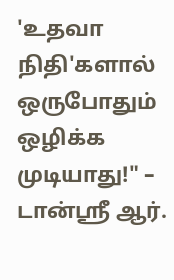'உதவா நிதி'களால் ஒருபோதும் ஒழிக்க முடியாது!" – டான்ஸ்ரீ ஆர்.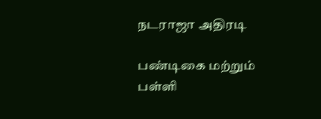நடராஜா அதிரடி

பண்டிகை மற்றும் பள்ளி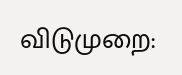விடுமுறை: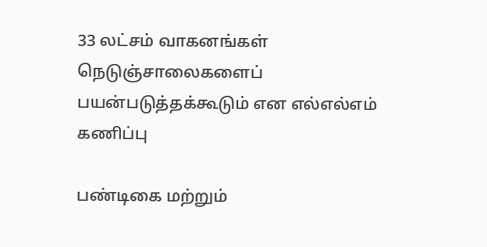33 லட்சம் வாகனங்கள் நெடுஞ்சாலைகளைப் பயன்படுத்தக்கூடும் என எல்எல்எம் கணிப்பு

பண்டிகை மற்றும்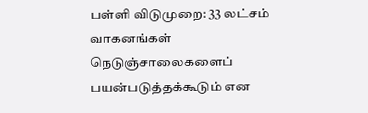பள்ளி விடுமுறை: 33 லட்சம் வாகனங்கள் நெடுஞ்சாலைகளைப் பயன்படுத்தக்கூடும் என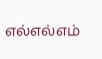எல்எல்எம்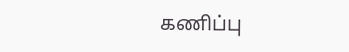கணிப்பு